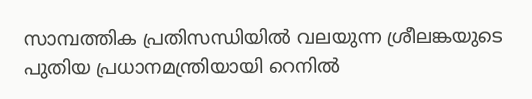സാമ്പത്തിക പ്രതിസന്ധിയിൽ വലയുന്ന ശ്രീലങ്കയുടെ പുതിയ പ്രധാനമന്ത്രിയായി റെനിൽ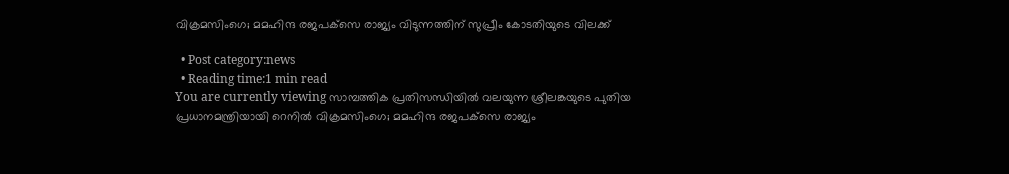വിക്രമസിംഗെ; മമഹിന്ദ രജപക്‌സെ രാജ്യം വിടുന്നത്തിന് സുപ്രീം കോടതിയുടെ വിലക്ക്

  • Post category:news
  • Reading time:1 min read
You are currently viewing സാമ്പത്തിക പ്രതിസന്ധിയിൽ വലയുന്ന ശ്രീലങ്കയുടെ പുതിയ പ്രധാനമന്ത്രിയായി റെനിൽ വിക്രമസിംഗെ; മമഹിന്ദ രജപക്‌സെ രാജ്യം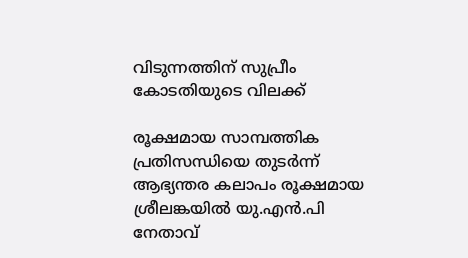വിടുന്നത്തിന് സുപ്രീം കോടതിയുടെ വിലക്ക്

രൂക്ഷമായ സാമ്പത്തിക പ്രതിസന്ധിയെ തുടർന്ന് ആഭ്യന്തര കലാപം രൂക്ഷമായ ശ്രീലങ്കയിൽ യു.എൻ.പി നേതാവ്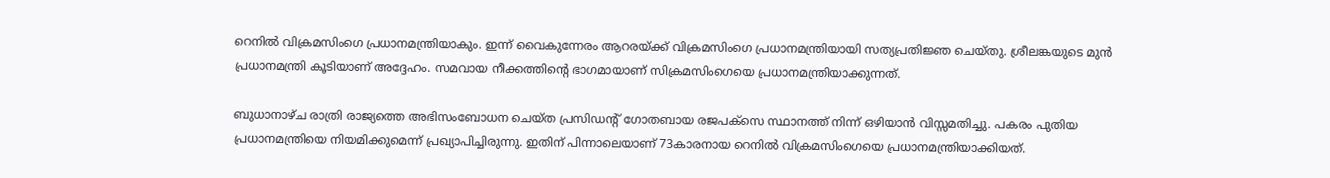റെനിൽ വിക്രമസിംഗെ പ്രധാനമന്ത്രിയാകും. ഇന്ന് വൈകുന്നേരം ആറരയ്ക്ക് വിക്രമസിംഗെ പ്രധാനമന്ത്രിയായി സത്യപ്രതിജ്ഞ ചെയ്തു. ശ്രീലങ്കയുടെ മുൻ പ്രധാനമന്ത്രി കൂടിയാണ് അദ്ദേഹം. സമവായ നീക്കത്തിൻ്റെ ഭാഗമായാണ് സിക്രമസിംഗെയെ പ്രധാനമന്ത്രിയാക്കുന്നത്.

ബുധാനാഴ്ച രാത്രി രാജ്യത്തെ അഭിസംബോധന ചെയ്ത പ്രസിഡന്റ് ഗോതബായ രജപക്‌സെ സ്ഥാനത്ത് നിന്ന് ഒഴിയാൻ വിസ്സമതിച്ചു. പകരം പുതിയ പ്രധാനമന്ത്രിയെ നിയമിക്കുമെന്ന് പ്രഖ്യാപിച്ചിരുന്നു. ഇതിന് പിന്നാലെയാണ് 73കാരനായ റെനിൽ വിക്രമസിംഗെയെ പ്രധാനമന്ത്രിയാക്കിയത്.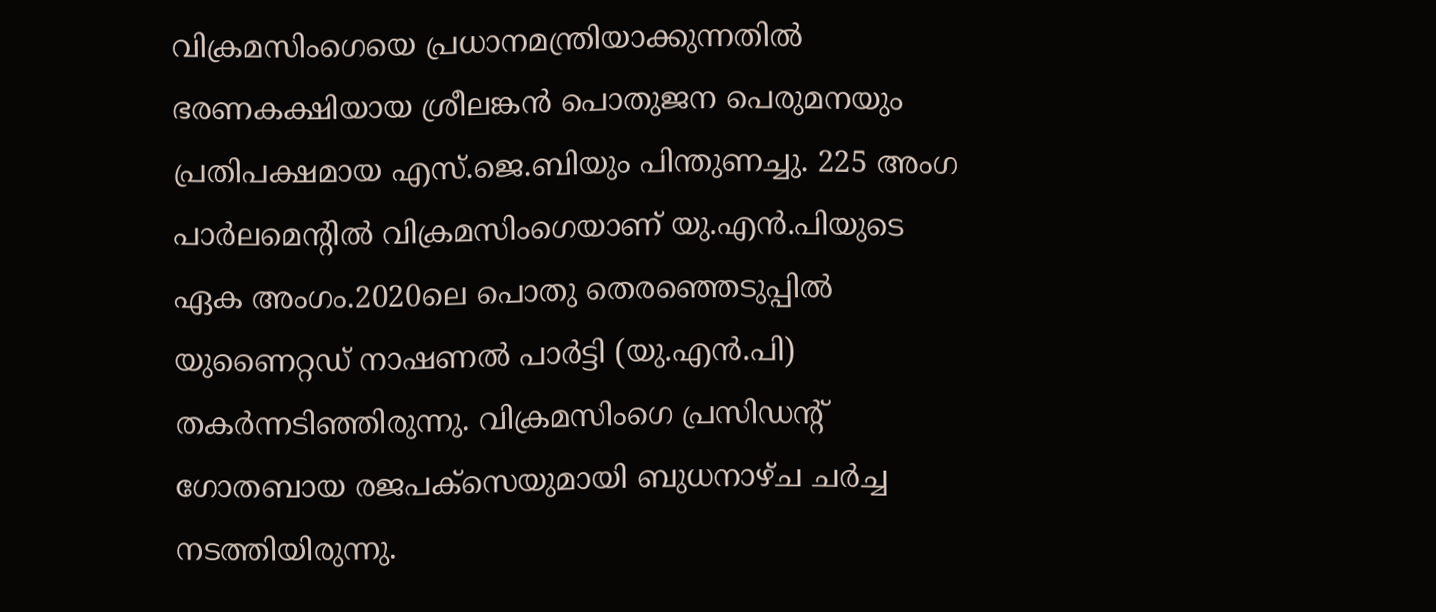വിക്രമസിംഗെയെ പ്രധാനമന്ത്രിയാക്കുന്നതിൽ ഭരണകക്ഷിയായ ശ്രീലങ്കൻ പൊതുജന പെരുമനയും പ്രതിപക്ഷമായ എസ്‌.ജെ.ബിയും പിന്തുണച്ചു. 225 അംഗ പാർലമെന്റിൽ വിക്രമസിംഗെയാണ് യു.എൻ.പിയുടെ ഏക അംഗം.2020ലെ പൊതു തെരഞ്ഞെടുപ്പിൽ യുണൈറ്റഡ് നാഷണൽ പാർട്ടി (യു.എൻ.പി) തകർന്നടിഞ്ഞിരുന്നു. വിക്രമസിംഗെ പ്രസിഡന്റ് ഗോതബായ രജപക്‌സെയുമായി ബുധനാഴ്ച ചർച്ച നടത്തിയിരുന്നു.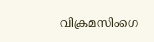വിക്രമസിംഗെ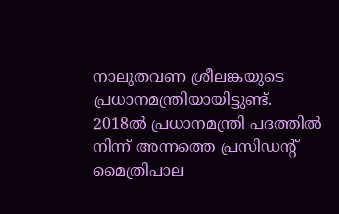നാലുതവണ ശ്രീലങ്കയുടെ പ്രധാനമന്ത്രിയായിട്ടുണ്ട്. 2018ൽ പ്രധാനമന്ത്രി പദത്തിൽ നിന്ന് അന്നത്തെ പ്രസിഡന്റ് മൈത്രിപാല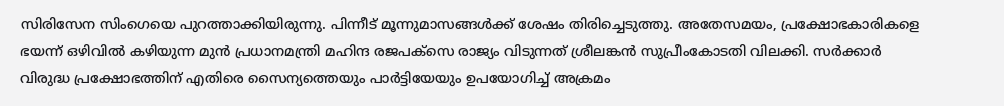സിരിസേന സിംഗെയെ പുറത്താക്കിയിരുന്നു. പിന്നീട് മൂന്നുമാസങ്ങൾക്ക് ശേഷം തിരിച്ചെടുത്തു. അതേസമയം, പ്രക്ഷോഭകാരികളെ ഭയന്ന് ഒഴിവിൽ കഴിയുന്ന മുൻ പ്രധാനമന്ത്രി മഹിന്ദ രജപക്‌സെ രാജ്യം വിടുന്നത് ശ്രീലങ്കൻ സുപ്രീംകോടതി വിലക്കി. സർക്കാർ വിരുദ്ധ പ്രക്ഷോഭത്തിന് എതിരെ സൈന്യത്തെയും പാർട്ടിയേയും ഉപയോഗിച്ച് അക്രമം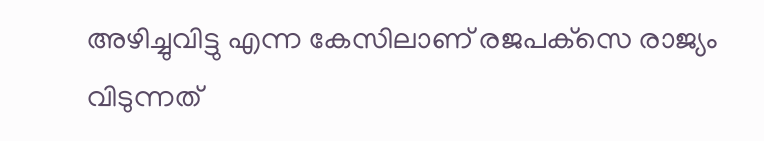അഴിച്ചുവിട്ടു എന്ന കേസിലാണ് രജപക്‌സെ രാജ്യം വിടുന്നത്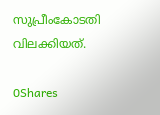സുപ്രീംകോടതി വിലക്കിയത്.

0Shares